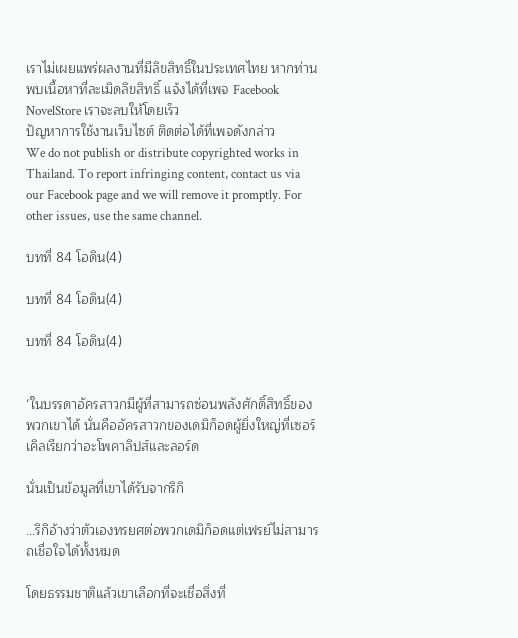เราไม่เผยแพร่ผลงานที่มีลิขสิทธิ์ในประเทศไทย หากท่านพบเนื้อหาที่ละเมิดลิขสิทธิ์ แจ้งได้ที่เพจ Facebook NovelStore เราจะลบให้โดยเร็ว
ปัญหาการใช้งานเว็บไซต์ ติดต่อได้ที่เพจดังกล่าว
We do not publish or distribute copyrighted works in Thailand. To report infringing content, contact us via our Facebook page and we will remove it promptly. For other issues, use the same channel.

บทที่ 84 โอดิน(4)

บทที่ 84 โอดิน(4)

บทที่ 84 โอดิน(4)


‘ในบรรดาอัครสาวกมีผู้ที่สามารถซ่อนพลังศักดิ์สิทธิ์ของพวกเขาได้ นั่นคืออัครสาวกของเดมิก็อดผู้ยิ่งใหญ่ที่เซอร์เคิลเรียกว่าอะโพคาลิปส์และลอร์ด

นั่นเป็นข้อมูลที่เขาได้รับจากริกิ

…ริกิอ้างว่าตัวเองทรยศต่อพวกเดมิก็อดแต่เฟรย์ไม่สามารถเชื่อใจได้ทั้งหมด

โดยธรรมชาติแล้วเขาเลือกที่จะเชื่อสิ่งที่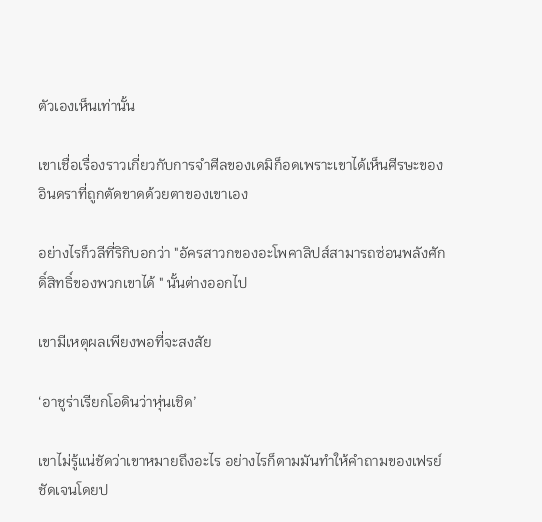ตัวเองเห็นเท่านั้น

เขาเชื่อเรื่องราวเกี่ยวกับการจำศีลของเดมิก็อดเพราะเขาได้เห็นศีรษะของอินดราที่ถูกตัดขาดด้วยตาของเขาเอง

อย่างไรก็วลีที่ริกิบอกว่า "อัครสาวกของอะโพคาลิปส์สามารถซ่อนพลังศักดิ์สิทธิ์ของพวกเขาได้ " นั้นต่างออกไป

เขามีเหตุผลเพียงพอที่จะสงสัย

‘อาชูร่าเรียกโอดินว่าหุ่นเชิด’

เขาไม่รู้แน่ชัดว่าเขาหมายถึงอะไร อย่างไรก็ตามมันทำให้คำถามของเฟรย์ชัดเจนโดยป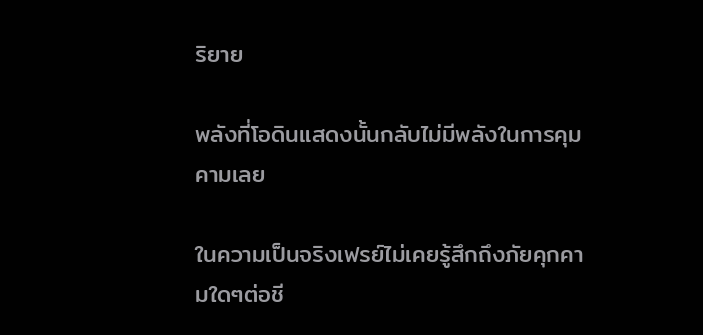ริยาย

พลังที่โอดินแสดงนั้นกลับไม่มีพลังในการคุมคามเลย

ในความเป็นจริงเฟรย์ไม่เคยรู้สึกถึงภัยคุกคามใดๆต่อชี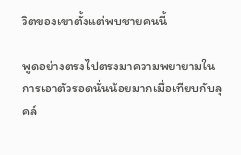วิตของเขาตั้งแต่พบชายคนนี้

พูดอย่างตรงไปตรงมาความพยายามในการเอาตัวรอดนั่นน้อยมากเมื่อเทียบกับลุคล์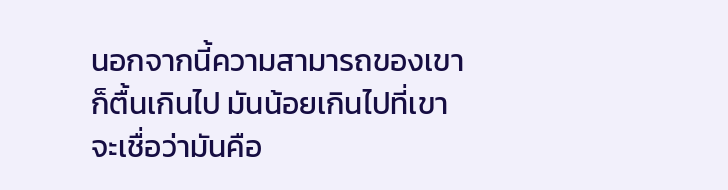นอกจากนี้ความสามารถของเขาก็ตื้นเกินไป มันน้อยเกินไปที่เขาจะเชื่อว่ามันคือ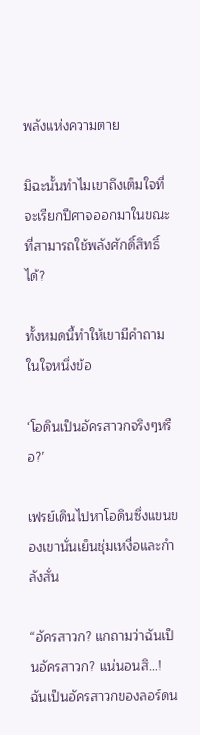พลังแห่งความตาย

มิฉะนั้นทำไมเขาถึงเต็มใจที่จะเรียกปีศาจออกมาในขณะที่สามารถใช้พลังศักดิ์สิทธิ์ได้?

ทั้งหมดนี้ทำให้เขามีคำถามในใจหนึ่งข้อ

‘โอดินเป็นอัครสาวกจริงๆหรือ?’

เฟรย์เดินไปหาโอดินซึ่งแขนของเขานั่นเย็นชุ่มเหงื่อและกำลังสั่น

“อัครสาวก? แกถามว่าฉันเป็นอัครสาวก? แน่นอนสิ…! ฉันเป็นอัครสาวกของลอร์ดน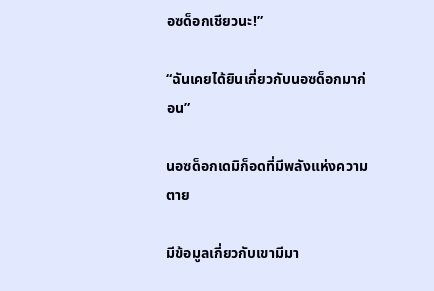อซด็อกเชียวนะ!”

“ฉันเคยได้ยินเกี่ยวกับนอซด็อกมาก่อน”

นอซด็อกเดมิก็อดที่มีพลังแห่งความตาย

มีข้อมูลเกี่ยวกับเขามีมา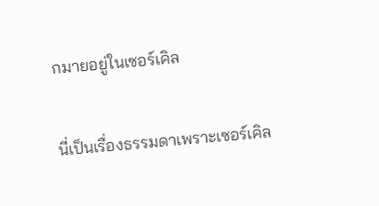กมายอยู่ในเซอร์เคิล

นี่เป็นเรื่องธรรมดาเพราะเซอร์เคิล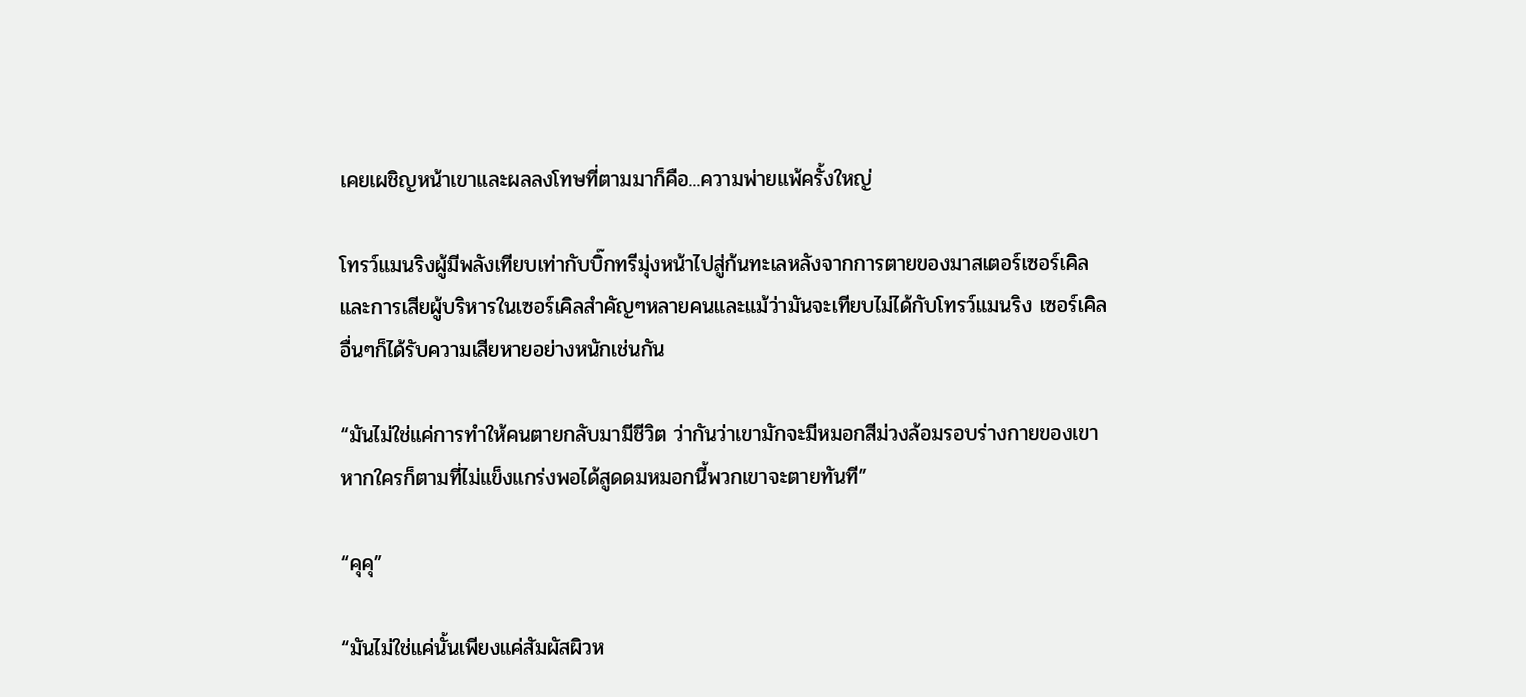เคยเผชิญหน้าเขาและผลลงโทษที่ตามมาก็คือ...ความพ่ายแพ้ครั้งใหญ่

โทรว์แมนริงผู้มีพลังเทียบเท่ากับบิ๊กทรีมุ่งหน้าไปสู่ก้นทะเลหลังจากการตายของมาสเตอร์เซอร์เคิลและการเสียผู้บริหารในเซอร์เคิลสำคัญๆหลายคนและแม้ว่ามันจะเทียบไม่ได้กับโทรว์แมนริง เซอร์เคิลอื่นๆก็ได้รับความเสียหายอย่างหนักเช่นกัน

“มันไม่ใช่แค่การทำให้คนตายกลับมามีชีวิต ว่ากันว่าเขามักจะมีหมอกสีม่วงล้อมรอบร่างกายของเขา หากใครก็ตามที่ไม่แข็งแกร่งพอได้สูดดมหมอกนี้พวกเขาจะตายทันที”

“คุคุ”

“มันไม่ใช่แค่นั้นเพียงแค่สัมผัสผิวห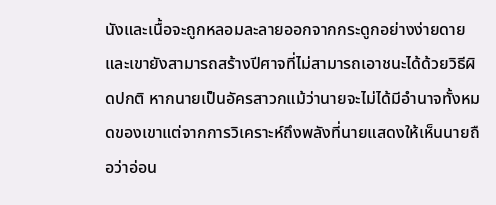นังและเนื้อจะถูกหลอมละลายออกจากกระดูกอย่างง่ายดายและเขายังสามารถสร้างปีศาจที่ไม่สามารถเอาชนะได้ด้วยวิธีผิดปกติ หากนายเป็นอัครสาวกแม้ว่านายจะไม่ได้มีอำนาจทั้งหมดของเขาแต่จากการวิเคราะห์ถึงพลังที่นายแสดงให้เห็นนายถือว่าอ่อน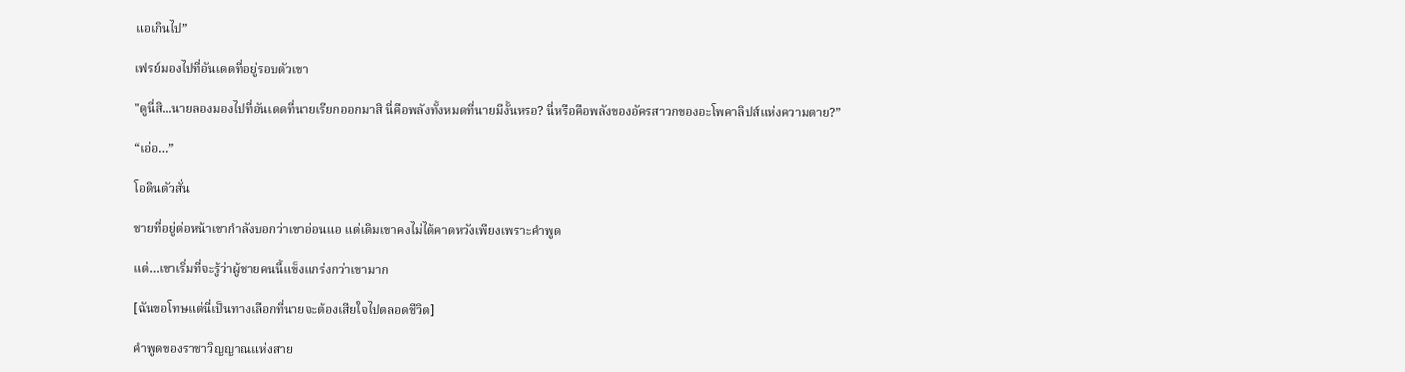แอเกินไป”

เฟรย์มองไปที่อันเดดที่อยู่รอบตัวเขา

"ดูนี่สิ...นายลองมองไปที่อันเดดที่นายเรียกออกมาสิ นี่คือพลังทั้งหมดที่นายมีงั้นหรอ? นี่หรือคือพลังของอัครสาวกของอะโพคาลิปส์แห่งความตาย?”

“เอ่อ…”

โอดินตัวสั่น

ชายที่อยู่ต่อหน้าเขากำลังบอกว่าเขาอ่อนแอ แต่เดิมเขาคงไม่ได้คาดหวังเพียงเพราะคำพูด

แต่…เขาเริ่มที่จะรู้ว่าผู้ชายคนนี้แข็งแกร่งกว่าเขามาก

[ฉันขอโทษแต่นี่เป็นทางเลือกที่นายจะต้องเสียใจไปตลอดชีวิต]

คำพูดของราชาวิญญาณแห่งสาย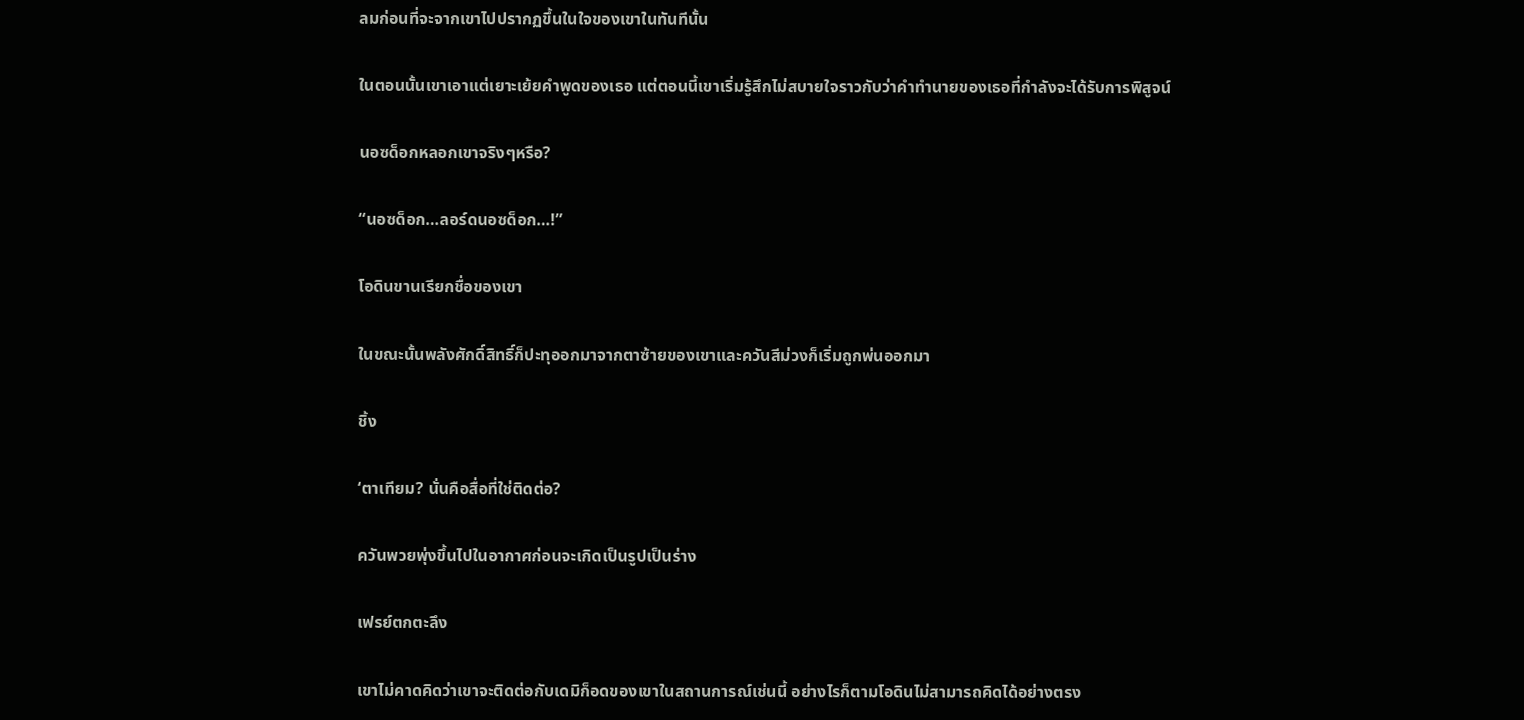ลมก่อนที่จะจากเขาไปปรากฏขึ้นในใจของเขาในทันทีนั้น

ในตอนนั้นเขาเอาแต่เยาะเย้ยคำพูดของเธอ แต่ตอนนี้เขาเริ่มรู้สึกไม่สบายใจราวกับว่าคำทำนายของเธอที่กำลังจะได้รับการพิสูจน์

นอซด็อกหลอกเขาจริงๆหรือ?

“นอซด็อก…ลอร์ดนอซด็อก…!”

โอดินขานเรียกชื่อของเขา

ในขณะนั้นพลังศักดิ์สิทธิ์ก็ปะทุออกมาจากตาซ้ายของเขาและควันสีม่วงก็เริ่มถูกพ่นออกมา

ชิ้ง

‘ตาเทียม? นั่นคือสื่อที่ใช่ติดต่อ?

ควันพวยพุ่งขึ้นไปในอากาศก่อนจะเกิดเป็นรูปเป็นร่าง

เฟรย์ตกตะลึง

เขาไม่คาดคิดว่าเขาจะติดต่อกับเดมิก็อดของเขาในสถานการณ์เช่นนี้ อย่างไรก็ตามโอดินไม่สามารถคิดได้อย่างตรง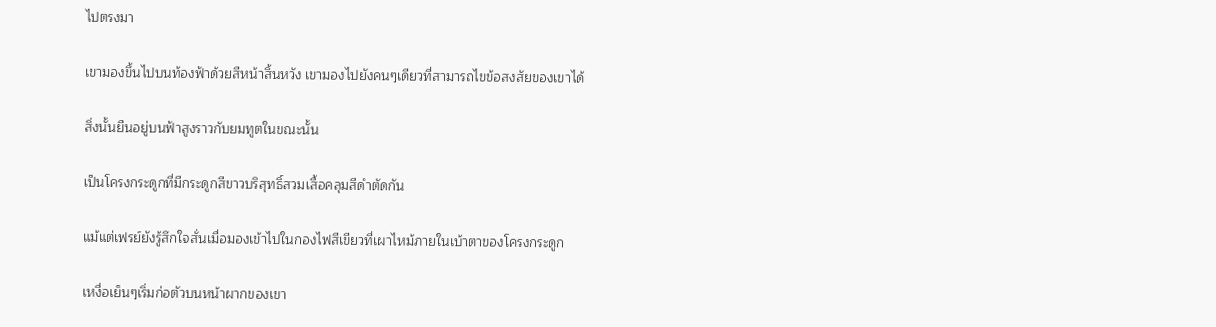ไปตรงมา

เขามองขึ้นไปบนท้องฟ้าด้วยสีหน้าสิ้นหวัง เขามองไปยังคนๆเดียวที่สามารถไขข้อสงสัยของเขาได้

สิ่งนั้นยืนอยู่บนฟ้าสูงราวกับยมทูตในขณะนั้น

เป็นโครงกระดูกที่มีกระดูกสีขาวบริสุทธิ์สวมเสื้อคลุมสีดำตัดกัน

แม้แต่เฟรย์ยังรู้สึกใจสั่นเมื่อมองเข้าไปในกองไฟสีเขียวที่เผาไหม้ภายในเบ้าตาของโครงกระดูก

เหงื่อเย็นๆเริ่มก่อตัวบนหน้าผากของเขา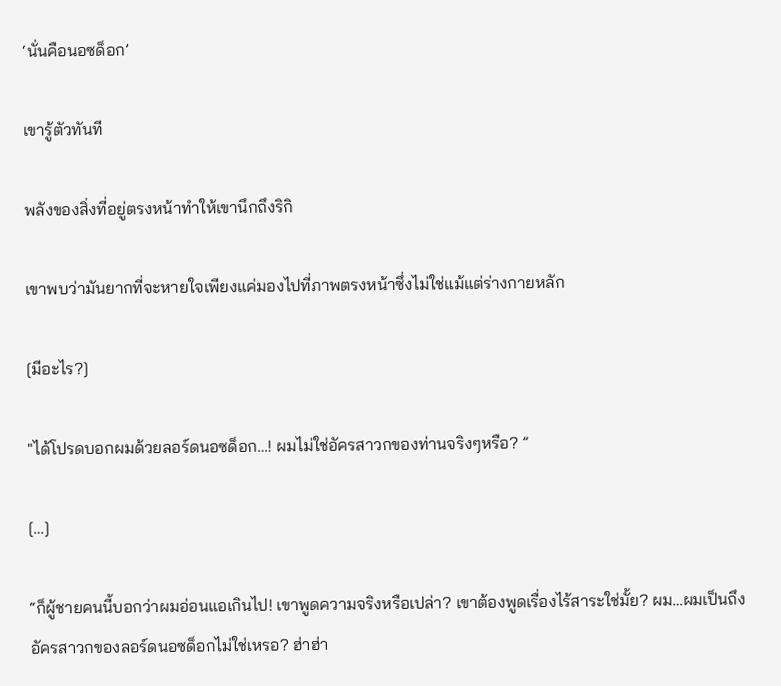‘นั่นคือนอซด็อก’

เขารู้ตัวทันที

พลังของสิ่งที่อยู่ตรงหน้าทำให้เขานึกถึงริกิ

เขาพบว่ามันยากที่จะหายใจเพียงแค่มองไปที่ภาพตรงหน้าซึ่งไม่ใช่แม้แต่ร่างกายหลัก

[มีอะไร?]

"ได้โปรดบอกผมด้วยลอร์ดนอซด็อก…! ผมไม่ใช่อัครสาวกของท่านจริงๆหรือ? ”

[…]

“ก็ผู้ชายคนนี้บอกว่าผมอ่อนแอเกินไป! เขาพูดความจริงหรือเปล่า? เขาต้องพูดเรื่องไร้สาระใช่มั้ย? ผม…ผมเป็นถึงอัครสาวกของลอร์ดนอซด็อกไม่ใช่เหรอ? ฮ่าฮ่า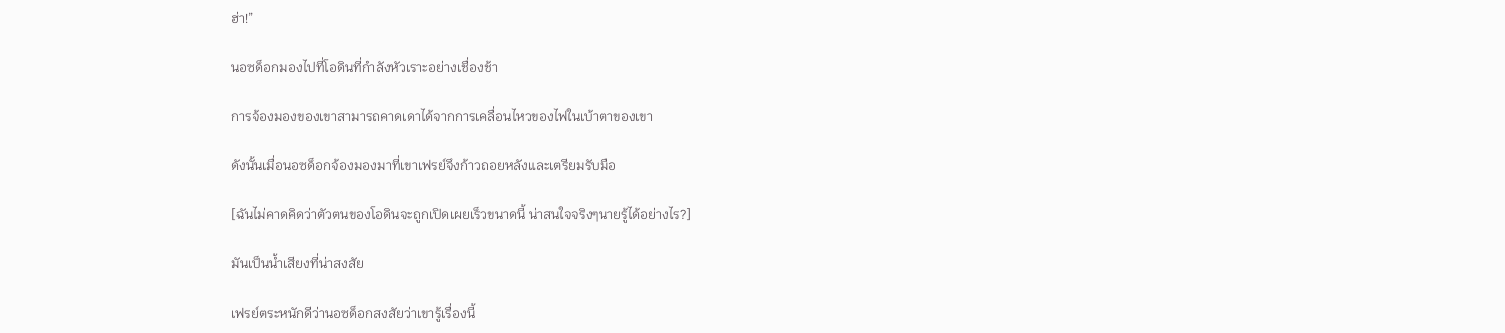ฮ่า!”

นอซด็อกมองไปที่โอดินที่กำลังหัวเราะอย่างเชื่องช้า

การจ้องมองของเขาสามารถคาดเดาได้จากการเคลื่อนไหวของไฟในเบ้าตาของเขา

ดังนั้นเมื่อนอซด็อกจ้องมองมาที่เขาเฟรย์จึงก้าวถอยหลังและเตรียมรับมือ

[ฉันไม่คาดคิดว่าตัวตนของโอดินจะถูกเปิดเผยเร็วขนาดนี้ น่าสนใจจริงๆนายรู้ได้อย่างไร?]

มันเป็นน้ำเสียงที่น่าสงสัย

เฟรย์ตระหนักดีว่านอซด็อกสงสัยว่าเขารู้เรื่องนี้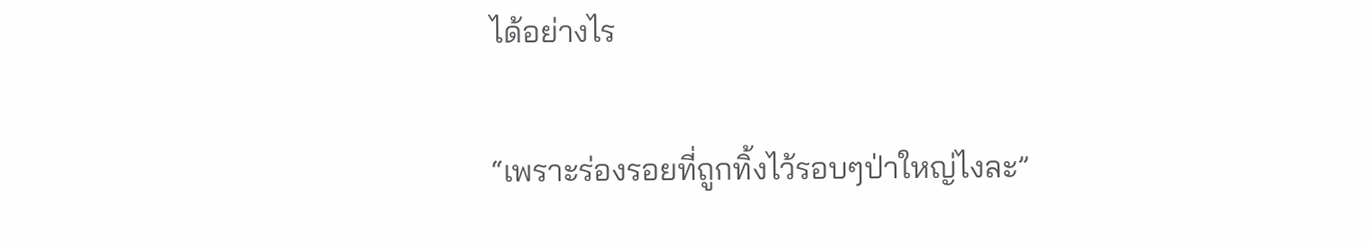ได้อย่างไร

“เพราะร่องรอยที่ถูกทิ้งไว้รอบๆป่าใหญ่ไงละ”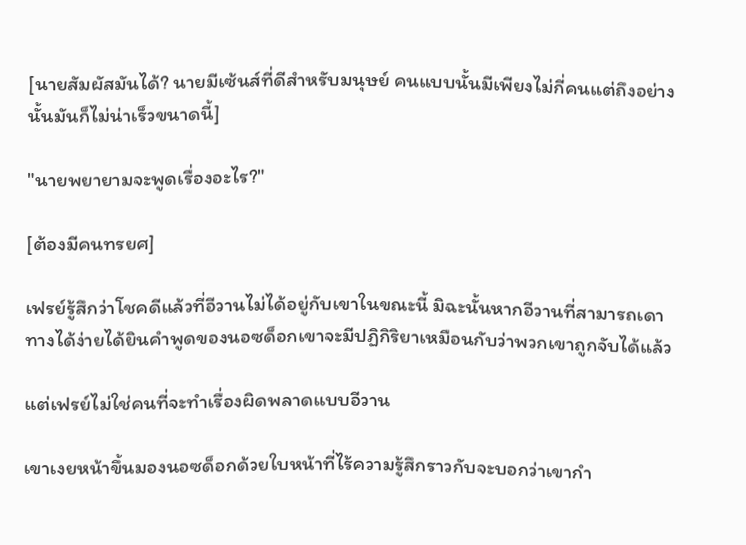[นายสัมผัสมันได้? นายมีเซ้นส์ที่ดีสำหรับมนุษย์ คนแบบนั้นมีเพียงไม่กี่คนแต่ถึงอย่างนั้นมันก็ไม่น่าเร็วขนาดนี้]

"นายพยายามจะพูดเรื่องอะไร?"

[ต้องมีคนทรยศ]

เฟรย์รู้สึกว่าโชคดีแล้วที่อีวานไม่ได้อยู่กับเขาในขณะนี้ มิฉะนั้นหากอีวานที่สามารถเดาทางได้ง่ายได้ยินคำพูดของนอซด็อกเขาจะมีปฏิกิริยาเหมือนกับว่าพวกเขาถูกจับได้แล้ว

แต่เฟรย์ไม่ใช่คนที่จะทำเรื่องผิดพลาดแบบอีวาน

เขาเงยหน้าขึ้นมองนอซด็อกด้วยใบหน้าที่ไร้ความรู้สึกราวกับจะบอกว่าเขากำ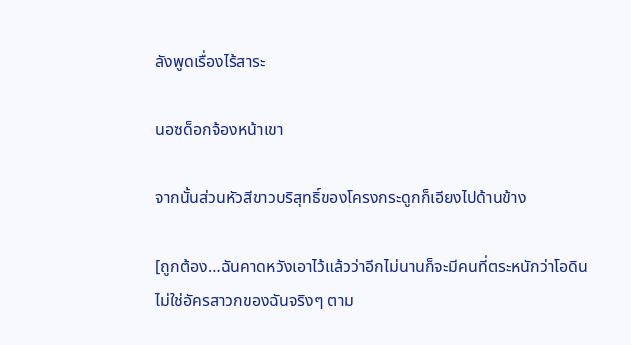ลังพูดเรื่องไร้สาระ

นอซด็อกจ้องหน้าเขา

จากนั้นส่วนหัวสีขาวบริสุทธิ์ของโครงกระดูกก็เอียงไปด้านข้าง

[ถูกต้อง…ฉันคาดหวังเอาไว้แล้วว่าอีกไม่นานก็จะมีคนที่ตระหนักว่าโอดินไม่ใช่อัครสาวกของฉันจริงๆ ตาม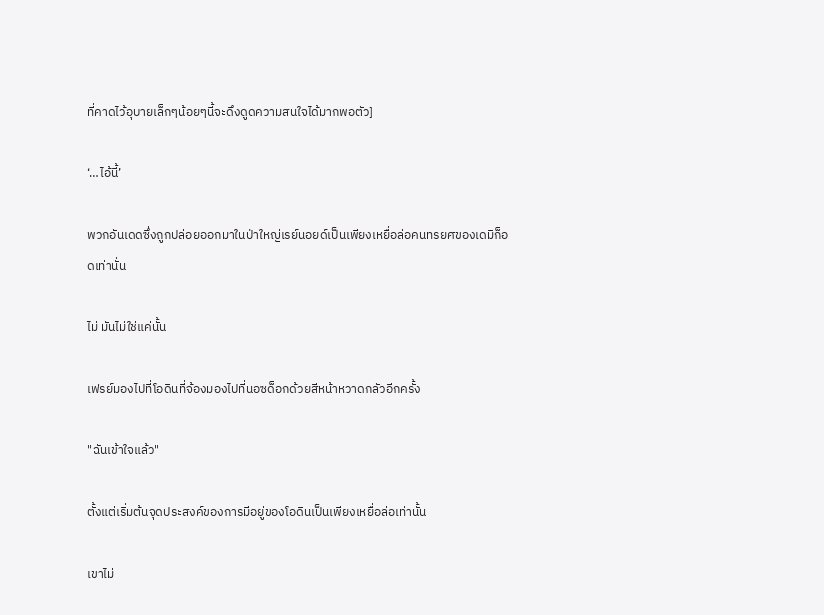ที่คาดไว้อุบายเล็กๆน้อยๆนี้จะดึงดูดความสนใจได้มากพอตัว]

‘…ไอ้นี้’

พวกอันเดดซึ่งถูกปล่อยออกมาในป่าใหญ่เรย์นอยด์เป็นเพียงเหยื่อล่อคนทรยศของเดมิก็อดเท่านั่น

ไม่ มันไม่ใช่แค่นั้น

เฟรย์มองไปที่โอดินที่จ้องมองไปที่นอซด็อกด้วยสีหน้าหวาดกลัวอีกครั้ง

"ฉันเข้าใจแล้ว"

ตั้งแต่เริ่มต้นจุดประสงค์ของการมีอยู่ของโอดินเป็นเพียงเหยื่อล่อเท่านั้น

เขาไม่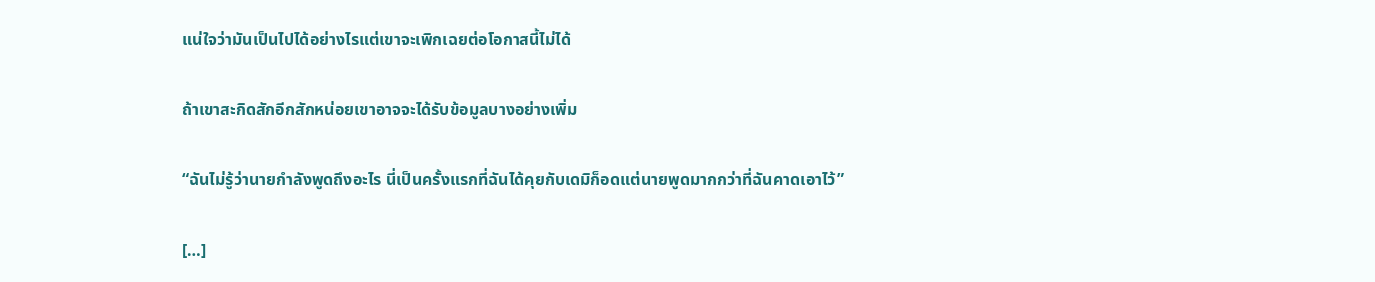แน่ใจว่ามันเป็นไปได้อย่างไรแต่เขาจะเพิกเฉยต่อโอกาสนี้ไม่ได้

ถ้าเขาสะกิดสักอีกสักหน่อยเขาอาจจะได้รับข้อมูลบางอย่างเพิ่ม

“ฉันไม่รู้ว่านายกำลังพูดถึงอะไร นี่เป็นครั้งแรกที่ฉันได้คุยกับเดมิก็อดแต่นายพูดมากกว่าที่ฉันคาดเอาไว้”

[…]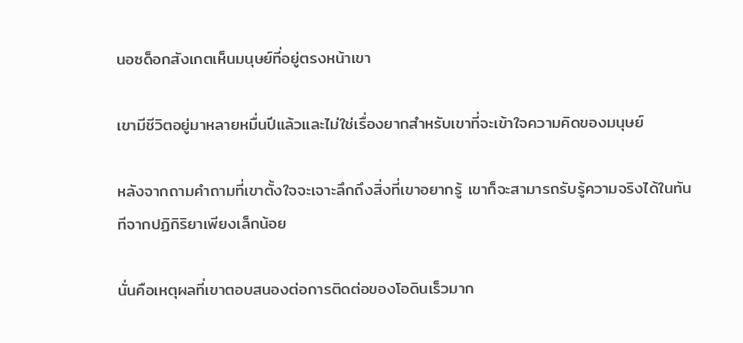นอซด็อกสังเกตเห็นมนุษย์ที่อยู่ตรงหน้าเขา

เขามีชีวิตอยู่มาหลายหมื่นปีแล้วและไม่ใช่เรื่องยากสำหรับเขาที่จะเข้าใจความคิดของมนุษย์

หลังจากถามคำถามที่เขาตั้งใจจะเจาะลึกถึงสิ่งที่เขาอยากรู้ เขาก็จะสามารถรับรู้ความจริงได้ในทันทีจากปฏิกิริยาเพียงเล็กน้อย

นั่นคือเหตุผลที่เขาตอบสนองต่อการติดต่อของโอดินเร็วมาก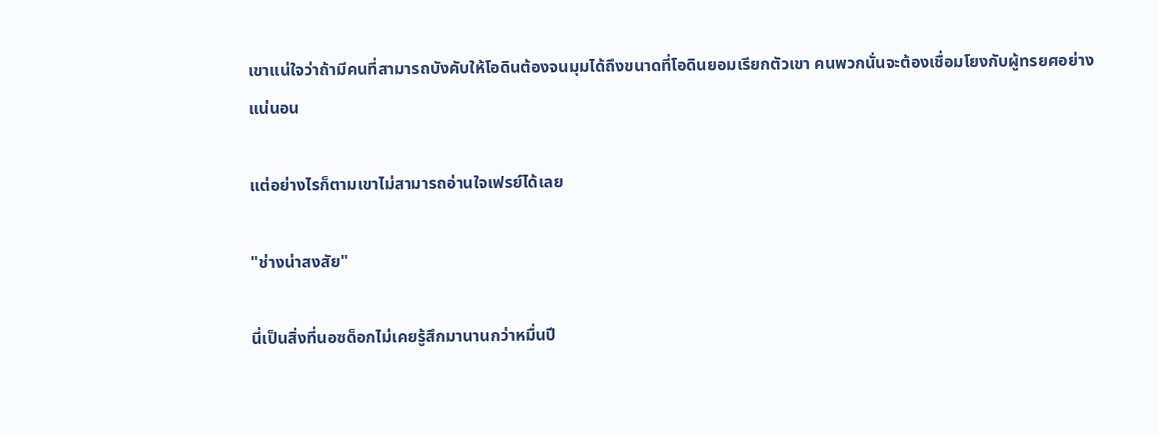เขาแน่ใจว่าถ้ามีคนที่สามารถบังคับให้โอดินต้องจนมุมได้ถึงขนาดที่โอดินยอมเรียกตัวเขา คนพวกนั่นจะต้องเชื่อมโยงกับผู้ทรยศอย่างแน่นอน

แต่อย่างไรก็ตามเขาไม่สามารถอ่านใจเฟรย์ได้เลย

"ช่างน่าสงสัย"

นี่เป็นสิ่งที่นอซด็อกไม่เคยรู้สึกมานานกว่าหมื่นปี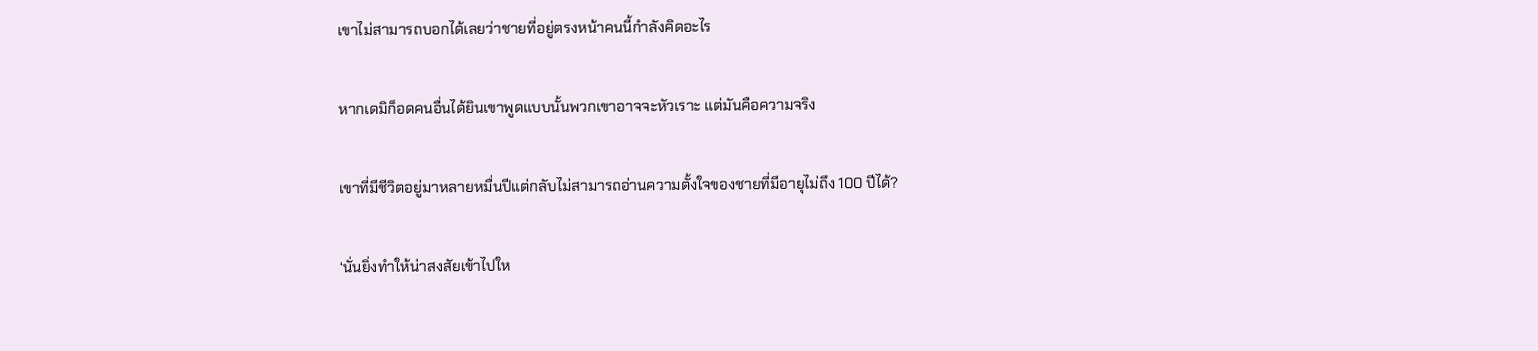เขาไม่สามารถบอกได้เลยว่าชายที่อยู่ตรงหน้าคนนี้กำลังคิดอะไร

หากเดมิก็อดคนอื่นได้ยินเขาพูดแบบนั้นพวกเขาอาจจะหัวเราะ แต่มันคือความจริง

เขาที่มีชีวิตอยู่มาหลายหมื่นปีแต่กลับไม่สามารถอ่านความตั้งใจของชายที่มีอายุไม่ถึง 100 ปีได้?

‘นั่นยิ่งทำให้น่าสงสัยเข้าไปให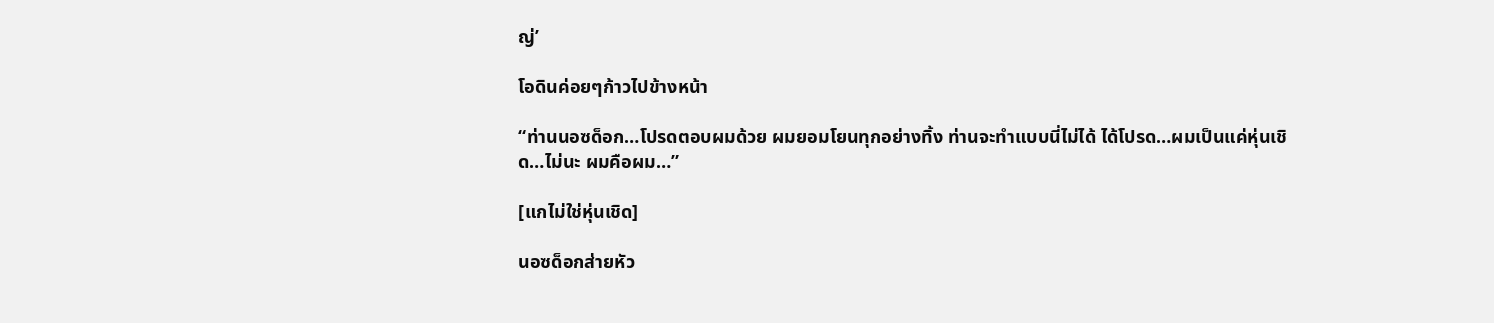ญ่’

โอดินค่อยๆก้าวไปข้างหน้า

“ท่านนอซด็อก…โปรดตอบผมด้วย ผมยอมโยนทุกอย่างทิ้ง ท่านจะทำแบบนี่ไม่ได้ ได้โปรด…ผมเป็นแค่หุ่นเชิด…ไม่นะ ผมคือผม…”

[แกไม่ใช่หุ่นเชิด]

นอซด็อกส่ายหัว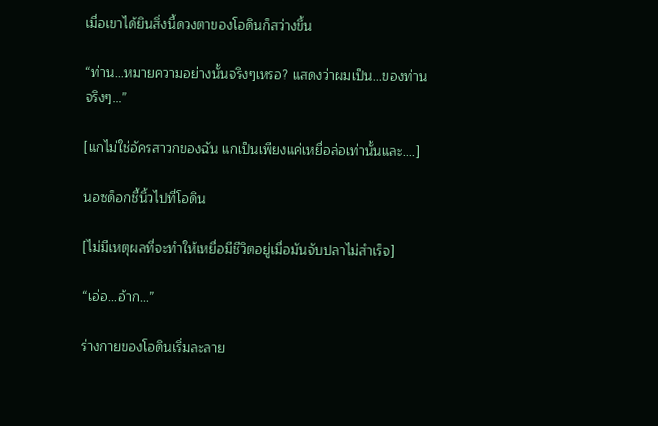เมื่อเขาได้ยินสิ่งนี้ดวงตาของโอดินก็สว่างขึ้น

“ท่าน…หมายความอย่างนั้นจริงๆเหรอ? แสดงว่าผมเป็น...ของท่านจริงๆ…”

[แกไม่ใช่อัครสาวกของฉัน แกเป็นเพียงแค่เหยื่อล่อเท่านั้นและ....]

นอซด็อกชี้นิ้วไปที่โอดิน

[ไม่มีเหตุผลที่จะทำให้เหยื่อมีชีวิตอยู่เมื่อมันจับปลาไม่สำเร็จ]

“เอ่อ…อ้าก…”

ร่างกายของโอดินเริ่มละลาย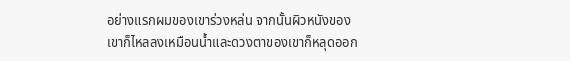อย่างแรกผมของเขาร่วงหล่น จากนั้นผิวหนังของเขาก็ไหลลงเหมือนน้ำและดวงตาของเขาก็หลุดออก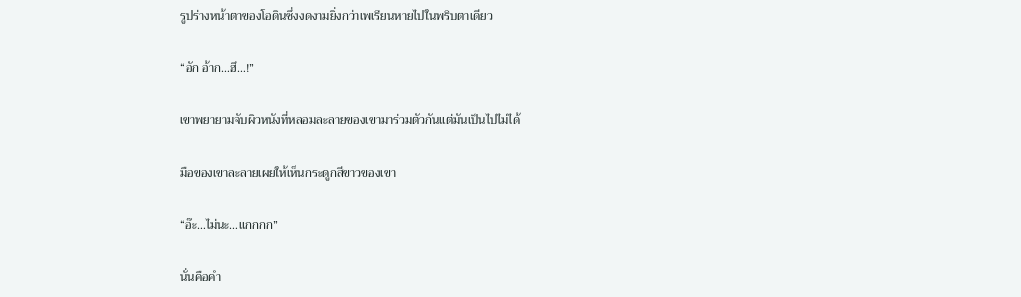รูปร่างหน้าตาของโอดินซึ่งงดงามยิ่งกว่าเพเรียนหายไปในพริบตาเดียว

“อัก อ้าก…ฮึ…!”

เขาพยายามจับผิวหนังที่หลอมละลายของเขามาร่วมตัวกันแต่มันเป็นไปไม่ได้

มือของเขาละลายเผยให้เห็นกระดูกสีขาวของเขา

“อ๊ะ…ไม่นะ…แกกกก”

นั่นคือคำ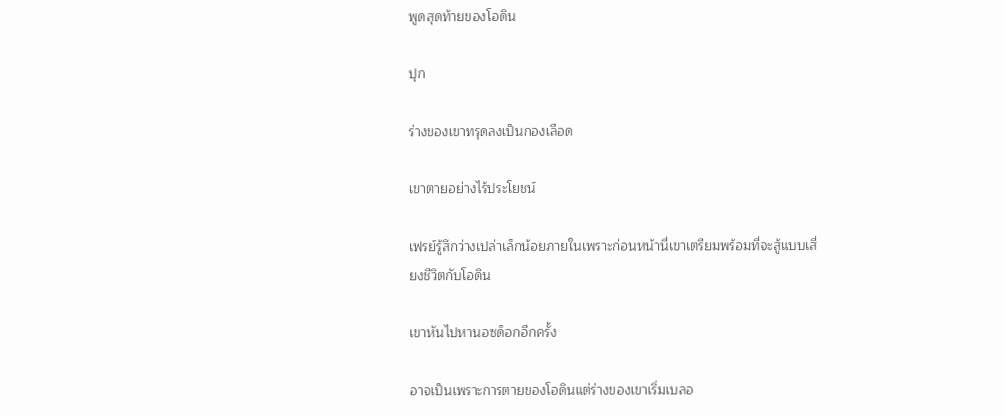พูดสุดท้ายของโอดิน

ปุก

ร่างของเขาทรุดลงเป็นกองเลือด

เขาตายอย่างไร้ประโยชน์

เฟรย์รู้สึกว่างเปล่าเล็กน้อยภายในเพราะก่อนหน้านี่เขาเตรียมพร้อมที่จะสู้แบบเสี่ยงชีวิตกับโอดิน

เขาหันไปหานอซด็อกอีกครั้ง

อาจเป็นเพราะการตายของโอดินแต่ร่างของเขาเริ่มเบลอ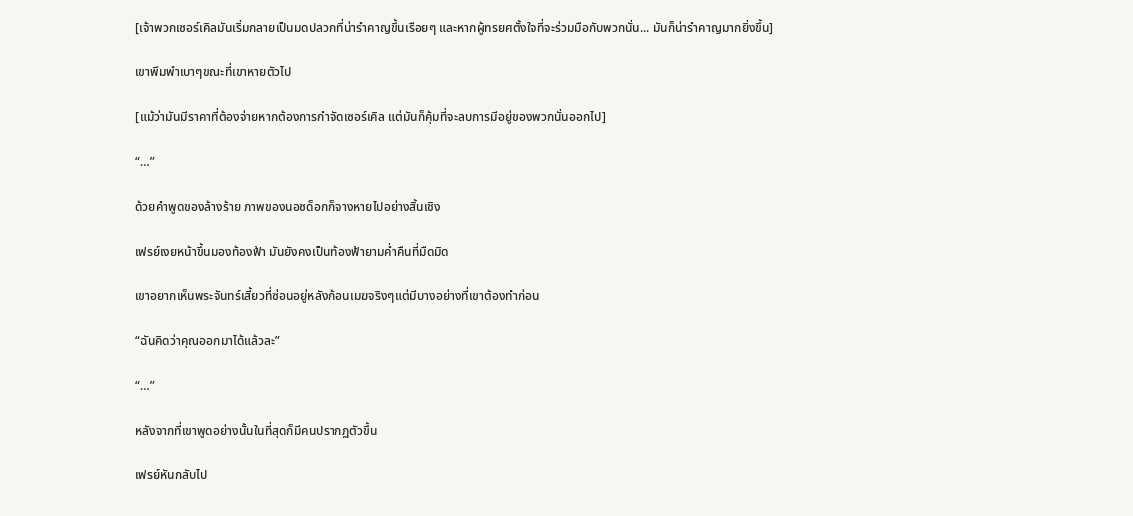[เจ้าพวกเซอร์เคิลมันเริ่มกลายเป็นมดปลวกที่น่ารำคาญขึ้นเรือยๆ และหากผู้ทรยศตั้งใจที่จะร่วมมือกับพวกนั่น... มันก็น่ารำคาญมากยิ่งขึ้น]

เขาพึมพำเบาๆขณะที่เขาหายตัวไป

[แม้ว่ามันมีราคาที่ต้องจ่ายหากต้องการกำจัดเซอร์เคิล แต่มันก็คุ้มที่จะลบการมีอยู่ของพวกนั่นออกไป]

“…”

ด้วยคำพูดของล้างร้าย ภาพของนอซด็อกก็จางหายไปอย่างสิ้นเชิง

เฟรย์เงยหน้าขึ้นมองท้องฟ้า มันยังคงเป็นท้องฟ้ายามค่ำคืนที่มืดมิด

เขาอยากเห็นพระจันทร์เสี้ยวที่ซ่อนอยู่หลังก้อนเมฆจริงๆแต่มีบางอย่างที่เขาต้องทำก่อน

“ฉันคิดว่าคุณออกมาได้แล้วละ”

“…”

หลังจากที่เขาพูดอย่างนั้นในที่สุดก็มีคนปรากฏตัวขึ้น

เฟรย์หันกลับไป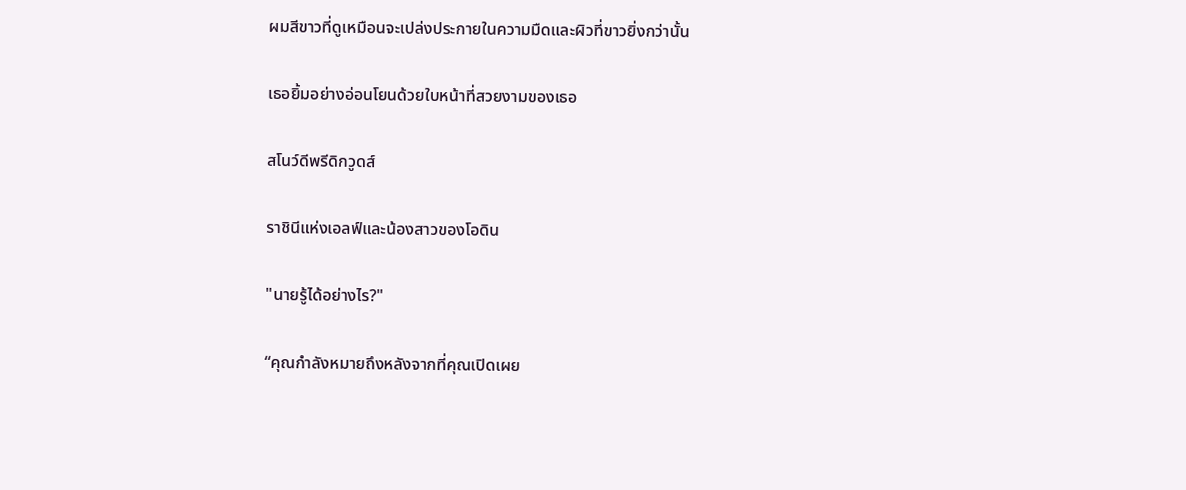ผมสีขาวที่ดูเหมือนจะเปล่งประกายในความมืดและผิวที่ขาวยิ่งกว่านั้น

เธอยิ้มอย่างอ่อนโยนด้วยใบหน้าที่สวยงามของเธอ

สโนว์ดีพรีดิกวูดส์

ราชินีแห่งเอลฟ์และน้องสาวของโอดิน

"นายรู้ได้อย่างไร?"

“คุณกำลังหมายถึงหลังจากที่คุณเปิดเผย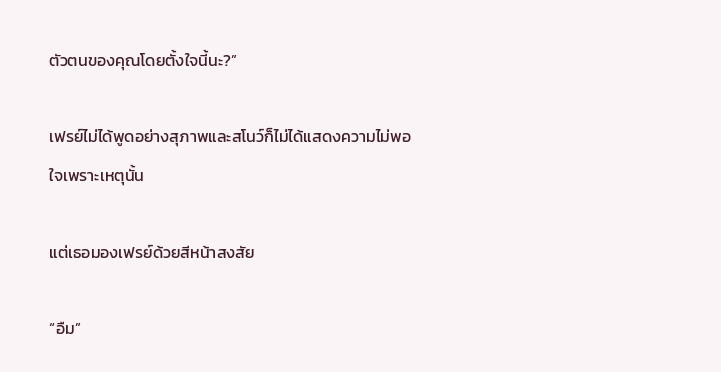ตัวตนของคุณโดยตั้งใจนี้นะ?”

เฟรย์ไม่ได้พูดอย่างสุภาพและสโนว์ก็ไม่ได้แสดงความไม่พอใจเพราะเหตุนั้น

แต่เธอมองเฟรย์ด้วยสีหน้าสงสัย

“อืม”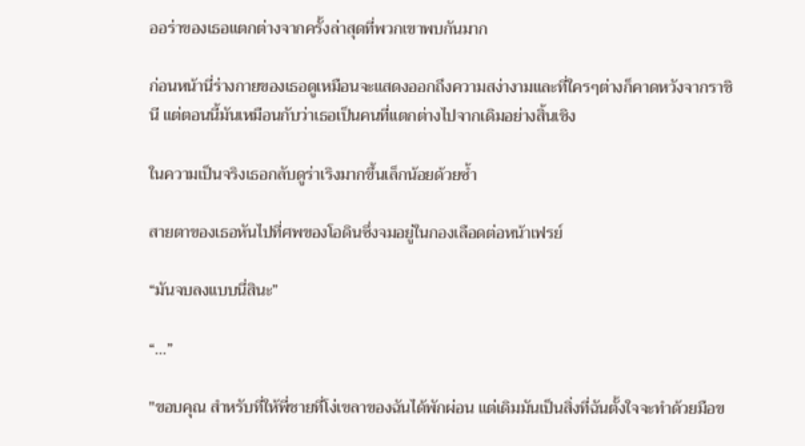ออร่าของเธอแตกต่างจากครั้งล่าสุดที่พวกเขาพบกันมาก

ก่อนหน้านี่ร่างกายของเธอดูเหมือนจะแสดงออกถึงความสง่างามและที่ใครๆต่างก็คาดหวังจากราชินี แต่ตอนนี้มันเหมือนกับว่าเธอเป็นคนที่แตกต่างไปจากเดิมอย่างสิ้นเชิง

ในความเป็นจริงเธอกลับดูร่าเริงมากขึ้นเล็กน้อยด้วยซ้ำ

สายตาของเธอหันไปที่ศพของโอดินซึ่งจมอยู่ในกองเลือดต่อหน้าเฟรย์

“มันจบลงแบบนี่สินะ”

“…”

"ขอบคุณ สำหรับที่ให้พี่ชายที่โง่เขลาของฉันได้พักผ่อน แต่เดิมมันเป็นสิ่งที่ฉันตั้งใจจะทำด้วยมือข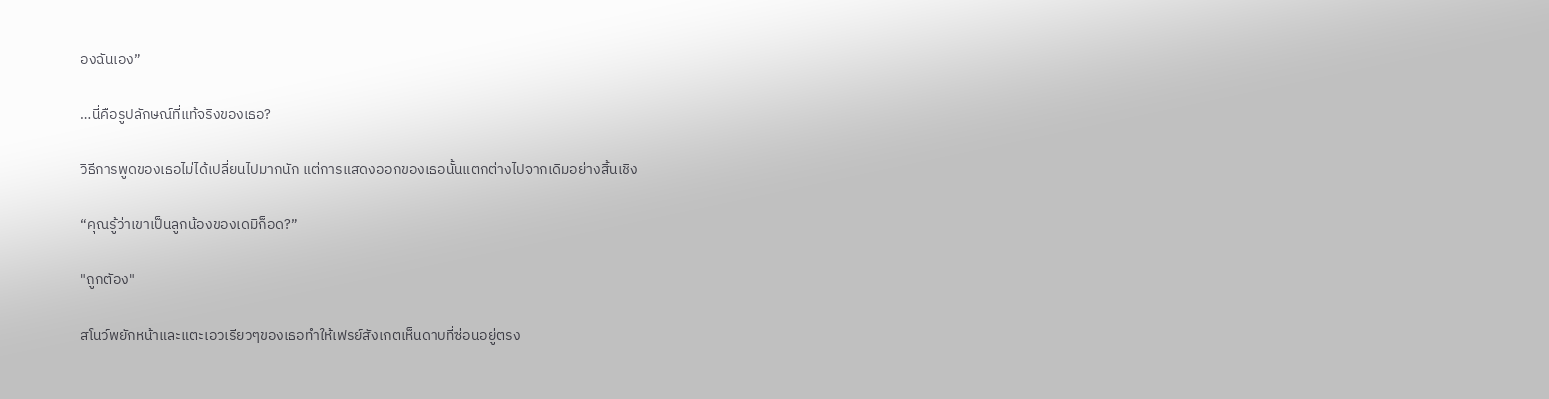องฉันเอง”

…นี่คือรูปลักษณ์ที่แท้จริงของเธอ?

วิธีการพูดของเธอไม่ได้เปลี่ยนไปมากนัก แต่การแสดงออกของเธอนั้นแตกต่างไปจากเดิมอย่างสิ้นเชิง

“คุณรู้ว่าเขาเป็นลูกน้องของเดมิก็อด?”

"ถูกตัอง"

สโนว์พยักหน้าและแตะเอวเรียวๆของเธอทำให้เฟรย์สังเกตเห็นดาบที่ซ่อนอยู่ตรง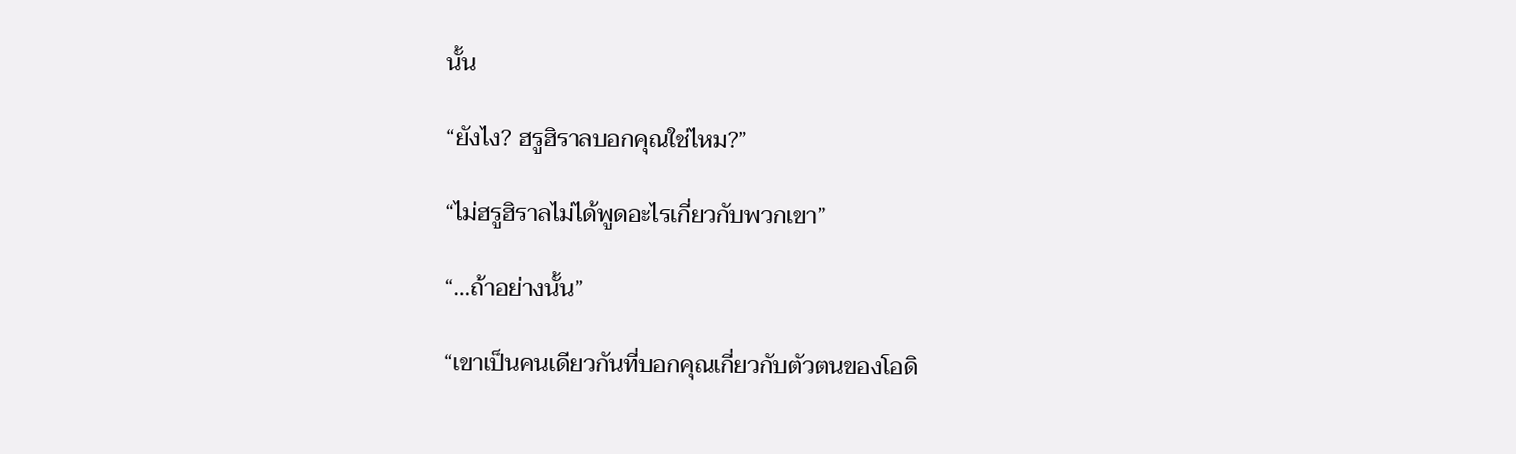นั้น

“ยังไง? ฮรูฮิราลบอกคุณใช่ไหม?”

“ไม่ฮรูฮิราลไม่ได้พูดอะไรเกี่ยวกับพวกเขา”

“…ถ้าอย่างนั้น”

“เขาเป็นคนเดียวกันที่บอกคุณเกี่ยวกับตัวตนของโอดิ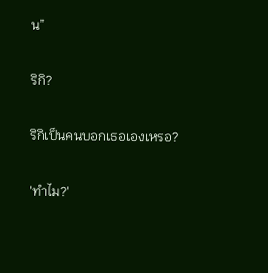น”

ริกิ?

ริกิเป็นคนบอกเธอเองเหรอ?

'ทำไม?'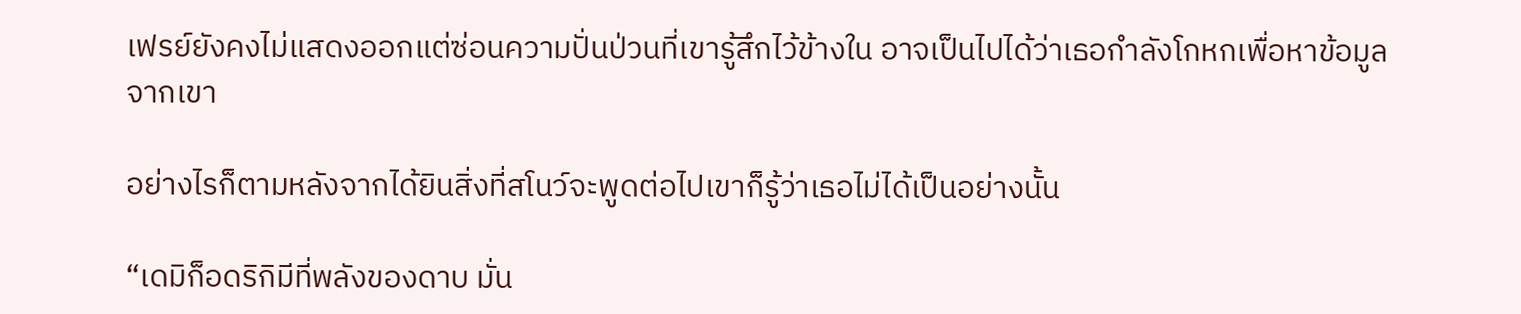เฟรย์ยังคงไม่แสดงออกแต่ซ่อนความปั่นป่วนที่เขารู้สึกไว้ข้างใน อาจเป็นไปได้ว่าเธอกำลังโกหกเพื่อหาข้อมูลจากเขา

อย่างไรก็ตามหลังจากได้ยินสิ่งที่สโนว์จะพูดต่อไปเขาก็รู้ว่าเธอไม่ได้เป็นอย่างนั้น

“เดมิก็อดริกิมีที่พลังของดาบ มั่น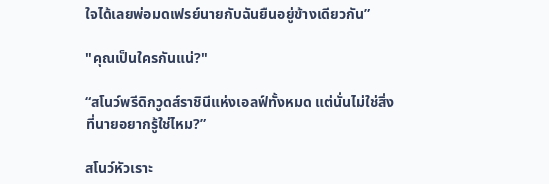ใจได้เลยพ่อมดเฟรย์นายกับฉันยืนอยู่ข้างเดียวกัน”

"คุณเป็นใครกันแน่?"

“สโนว์พรีดิกวูดส์ราชินีแห่งเอลฟ์ทั้งหมด แต่นั่นไม่ใช่สิ่งที่นายอยากรู้ใช่ไหม?”

สโนว์หัวเราะ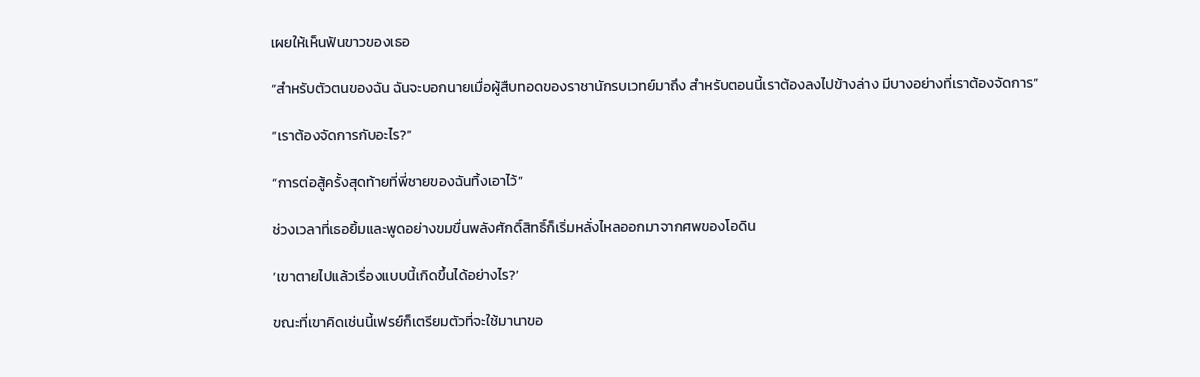เผยให้เห็นฟันขาวของเธอ

“สำหรับตัวตนของฉัน ฉันจะบอกนายเมื่อผู้สืบทอดของราชานักรบเวทย์มาถึง สำหรับตอนนี้เราต้องลงไปข้างล่าง มีบางอย่างที่เราต้องจัดการ”

“เราต้องจัดการกับอะไร?”

“การต่อสู้ครั้งสุดท้ายที่พี่ชายของฉันทิ้งเอาไว้”

ช่วงเวลาที่เธอยิ้มและพูดอย่างขมขื่นพลังศักดิ์สิทธิ์ก็เริ่มหลั่งไหลออกมาจากศพของโอดิน

‘เขาตายไปแล้วเรื่องแบบนี้เกิดขึ้นได้อย่างไร?’

ขณะที่เขาคิดเช่นนี้เฟรย์ก็เตรียมตัวที่จะใช้มานาขอ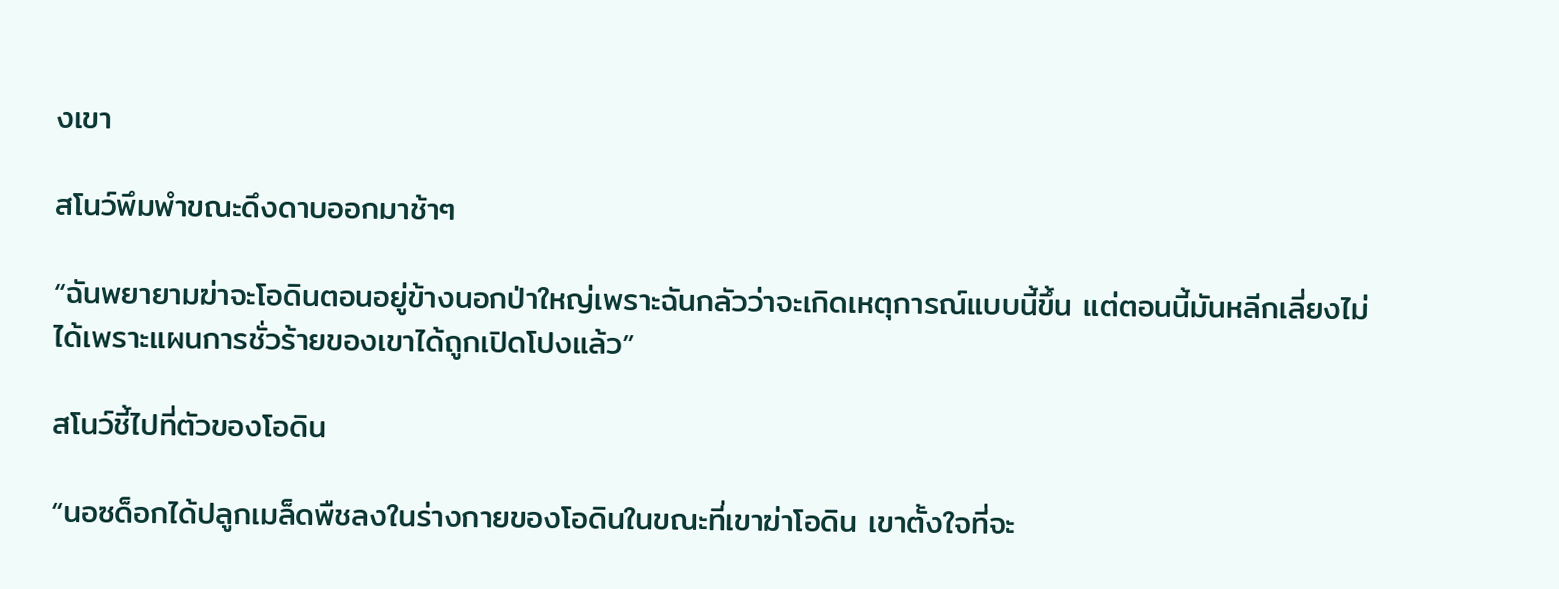งเขา

สโนว์พึมพำขณะดึงดาบออกมาช้าๆ

“ฉันพยายามฆ่าจะโอดินตอนอยู่ข้างนอกป่าใหญ่เพราะฉันกลัวว่าจะเกิดเหตุการณ์แบบนี้ขึ้น แต่ตอนนี้มันหลีกเลี่ยงไม่ได้เพราะแผนการชั่วร้ายของเขาได้ถูกเปิดโปงแล้ว”

สโนว์ชี้ไปที่ตัวของโอดิน

“นอซด็อกได้ปลูกเมล็ดพืชลงในร่างกายของโอดินในขณะที่เขาฆ่าโอดิน เขาตั้งใจที่จะ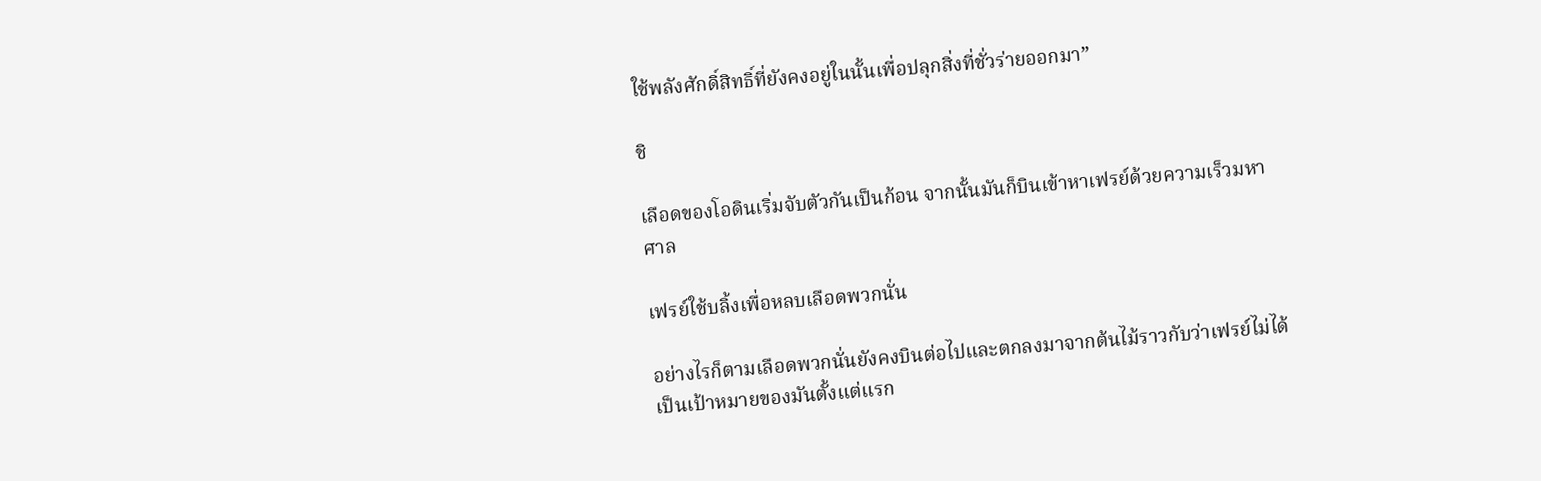ใช้พลังศักดิ์สิทธิ์ที่ยังคงอยู่ในนั้นเพื่อปลุกสิ่งที่ชั่วร่ายออกมา”

ชิ

เลือดของโอดินเริ่มจับตัวกันเป็นก้อน จากนั้นมันก็บินเข้าหาเฟรย์ด้วยความเร็วมหาศาล

เฟรย์ใช้บลิ้งเพื่อหลบเลือดพวกนั่น

อย่างไรก็ตามเลือดพวกนั่นยังคงบินต่อไปและตกลงมาจากต้นไม้ราวกับว่าเฟรย์ไม่ได้เป็นเป้าหมายของมันตั้งแต่แรก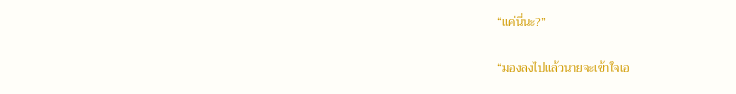“แค่นี่นะ?”

“มองลงไปแล้วนายจะเข้าใจเอ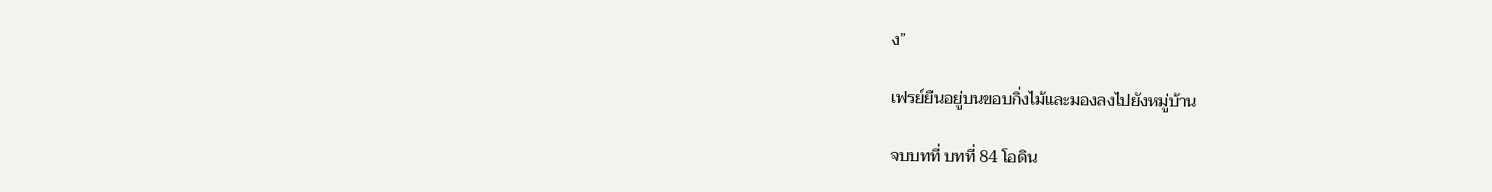ง”

เฟรย์ยืนอยู่บนขอบกิ่งไม้และมองลงไปยังหมู่บ้าน

จบบทที่ บทที่ 84 โอดิน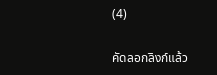(4)

คัดลอกลิงก์แล้ว